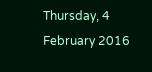Thursday, 4 February 2016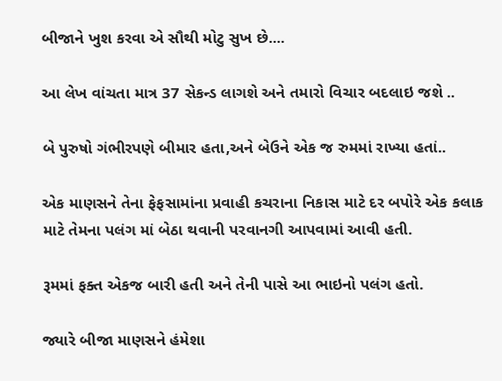બીજાને ખુશ કરવા એ સૌથી મોટુ સુખ છે....

આ લેખ વાંચતા માત્ર 37 સેકન્ડ લાગશે અને તમારો વિચાર બદલાઇ જશે ..

બે પુરુષો ગંભીરપણે બીમાર હતા,અને બેઉને એક જ રુમમાં રાખ્યા હતાં..

એક માણસને તેના ફેફસામાંના પ્રવાહી કચરાના નિકાસ માટે દર બપોરે એક કલાક માટે તેમના પલંગ માં બેઠા થવાની પરવાનગી આપવામાં આવી હતી.

રૂમમાં ફક્ત એકજ બારી હતી અને તેની પાસે આ ભાઇનો પલંગ હતો.

જ્યારે બીજા માણસને હંમેશા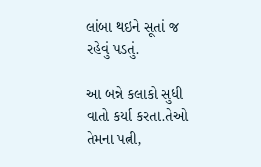લાંબા થઇને સૂતાં જ રહેવું પડતું.

આ બન્ને કલાકો સુધી વાતો કર્યા કરતા.તેઓ તેમના પત્ની,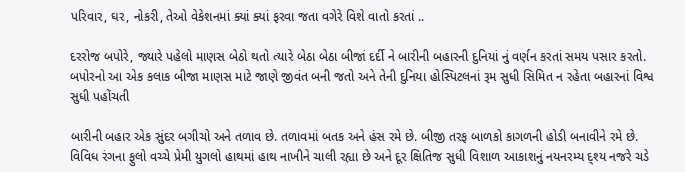પરિવાર, ઘર, નોકરી, તેઓ વેકેશનમાં ક્યાં ક્યાં ફરવા જતા વગેરે વિશે વાતો કરતાં ..

દરરોજ બપોરે, જ્યારે પહેલો માણસ બેઠો થતો ત્યારે બેઠા બેઠા બીજાં દર્દી ને બારીની બહારની દુનિયાં નું વર્ણન કરતાં સમય પસાર કરતો. બપોરનો આ એક કલાક બીજા માણસ માટે જાણે જીવંત બની જતો અને તેની દુનિયા હોસ્પિટલનાં રૂમ સુધી સિમિત ન રહેતા બહારનાં વિશ્વ સુધી પહોંચતી

બારીની બહાર એક સુંદર બગીચો અને તળાવ છે. તળાવમાં બતક અને હંસ રમે છે. બીજી તરફ બાળકો કાગળની હોડી બનાવીને રમે છે. વિવિધ રંગના ફુલો વચ્ચે પ્રેમી યુગલો હાથમાં હાથ નાખીને ચાલી રહ્યા છે અને દૂર ક્ષિતિજ સુધી વિશાળ આકાશનું નયનરમ્ય દ્શ્ય નજરે ચડે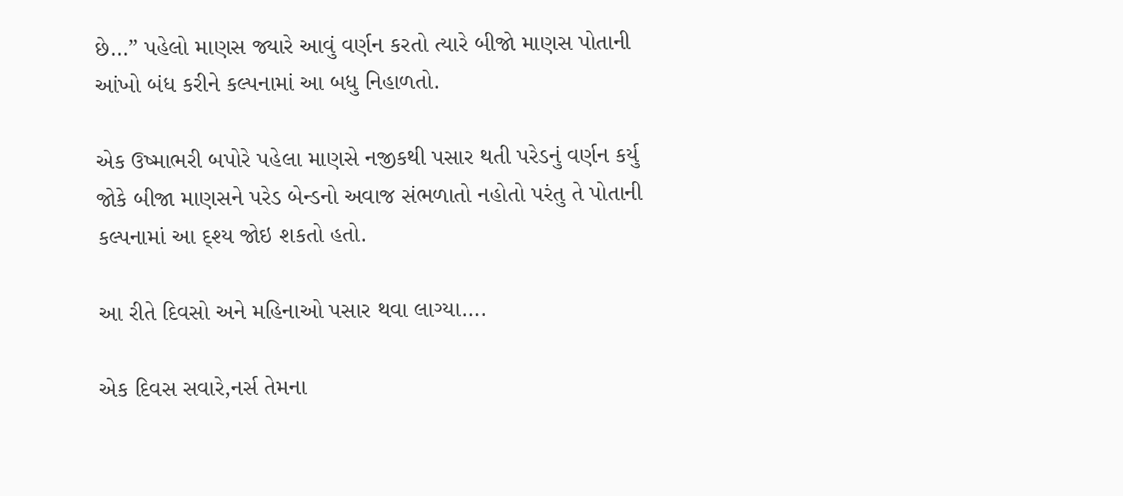છે…” પહેલો માણસ જ્યારે આવું વર્ણન કરતો ત્યારે બીજો માણસ પોતાની આંખો બંધ કરીને કલ્પનામાં આ બધુ નિહાળતો.

એક ઉષ્માભરી બપોરે પહેલા માણસે નજીકથી પસાર થતી પરેડનું વર્ણન કર્યુ જોકે બીજા માણસને પરેડ બેન્ડનો અવાજ સંભળાતો નહોતો પરંતુ તે પોતાની કલ્પનામાં આ દ્શ્ય જોઇ શકતો હતો.

આ રીતે દિવસો અને મહિનાઓ પસાર થવા લાગ્યા….

એક દિવસ સવારે,નર્સ તેમના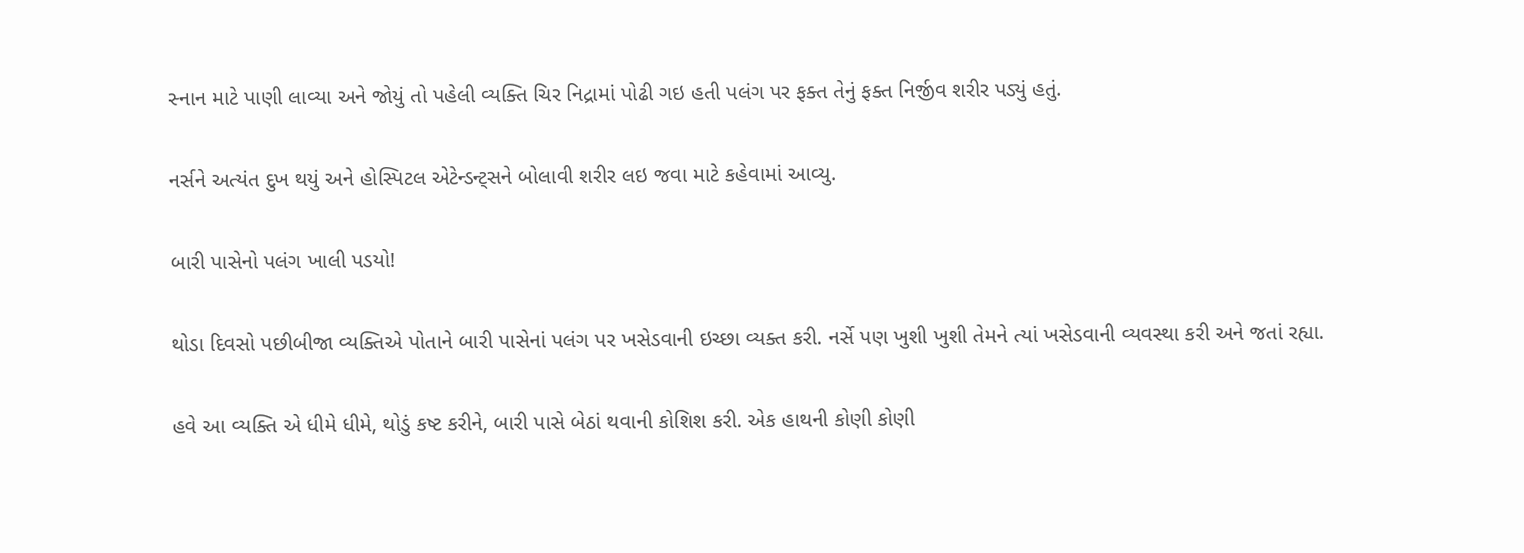સ્નાન માટે પાણી લાવ્યા અને જોયું તો પહેલી વ્યક્તિ ચિર નિદ્રામાં પોઢી ગઇ હતી પલંગ પર ફક્ત તેનું ફક્ત નિર્જીવ શરીર પડ્યું હતું.

નર્સને અત્યંત દુખ થયું અને હોસ્પિટલ એટેન્ડન્ટ્સને બોલાવી શરીર લઇ જવા માટે કહેવામાં આવ્યુ.

બારી પાસેનો પલંગ ખાલી પડયો!

થોડા દિવસો પછીબીજા વ્યક્તિએ પોતાને બારી પાસેનાં પલંગ પર ખસેડવાની ઇચ્છા વ્યક્ત કરી. નર્સે પણ ખુશી ખુશી તેમને ત્યાં ખસેડવાની વ્યવસ્થા કરી અને જતાં રહ્યા.

હવે આ વ્યક્તિ એ ધીમે ધીમે, થોડું કષ્ટ કરીને, બારી પાસે બેઠાં થવાની કોશિશ કરી. એક હાથની કોણી કોણી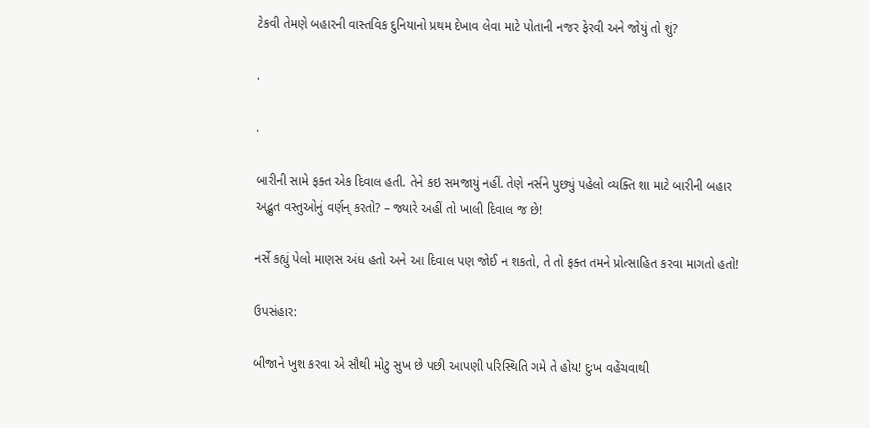ટેકવી તેમણે બહારની વાસ્તવિક દુનિયાનો પ્રથમ દેખાવ લેવા માટે પોતાની નજર ફેરવી અને જોયું તો શું?

.

.

બારીની સામે ફક્ત એક દિવાલ હતી. તેને કઇ સમજાયું નહીં. તેણે નર્સને પુછ્યું પહેલો વ્યક્તિ શા માટે બારીની બહાર અદ્ભુત વસ્તુઓનું વર્ણન્ કરતો? – જ્યારે અહીં તો ખાલી દિવાલ જ છે!

નર્સે કહ્યું પેલો માણસ અંધ હતો અને આ દિવાલ પણ જોઈ ન શકતો, તે તો ફક્ત તમને પ્રોત્સાહિત કરવા માગતો હતો!

ઉપસંહાર:

બીજાને ખુશ કરવા એ સૌથી મોટુ સુખ છે પછી આપણી પરિસ્થિતિ ગમે તે હોય! દુઃખ વહેંચવાથી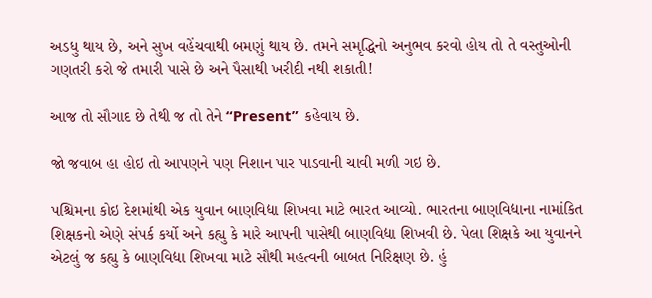અડધુ થાય છે, અને સુખ વહેંચવાથી બમણું થાય છે. તમને સમૃદ્ધિનો અનુભવ કરવો હોય તો તે વસ્તુઓની ગણતરી કરો જે તમારી પાસે છે અને પૈસાથી ખરીદી નથી શકાતી!

આજ તો સૌગાદ છે તેથી જ તો તેને “Present” કહેવાય છે.

જો જવાબ હા હોઇ તો આપણને પણ નિશાન પાર પાડવાની ચાવી મળી ગઇ છે.

પશ્ચિમના કોઇ દેશમાંથી એક યુવાન બાણવિદ્યા શિખવા માટે ભારત આવ્યો. ભારતના બાણવિદ્યાના નામાંકિત શિક્ષકનો એણે સંપર્ક કર્યો અને કહ્યુ કે મારે આપની પાસેથી બાણવિદ્યા શિખવી છે. પેલા શિક્ષકે આ યુવાનને એટલું જ કહ્યુ કે બાણવિદ્યા શિખવા માટે સૌથી મહત્વની બાબત નિરિક્ષણ છે. હું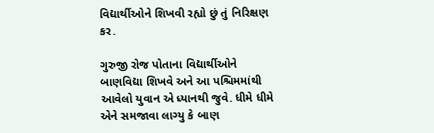વિદ્યાર્થીઓને શિખવી રહ્યો છું તું નિરિક્ષણ કર.

ગુરુજી રોજ પોતાના વિદ્યાર્થીઓને બાણવિદ્યા શિખવે અને આ પશ્ચિમમાંથી આવેલો યુવાન એ ધ્યાનથી જુવે. ધીમે ધીમે એને સમજાવા લાગ્યુ કે બાણ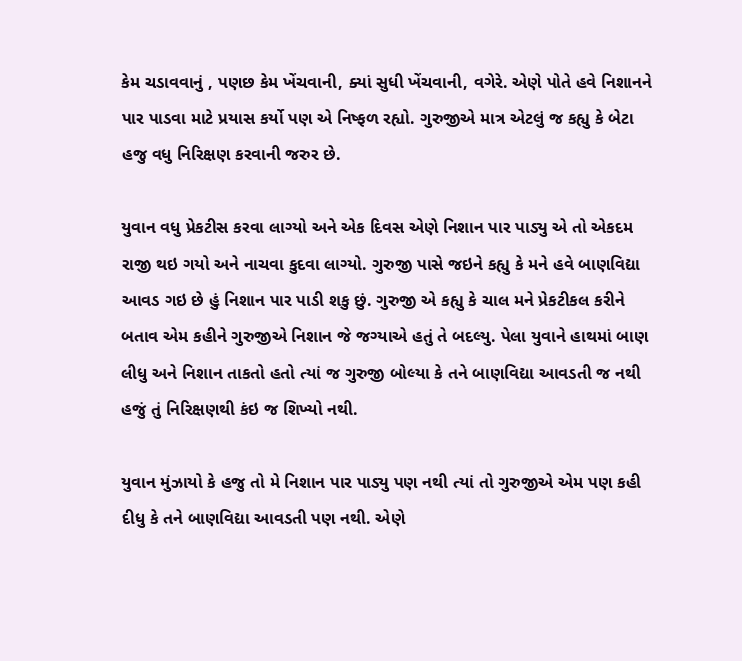કેમ ચડાવવાનું , પણછ કેમ ખેંચવાની, ક્યાં સુધી ખેંચવાની, વગેરે. એણે પોતે હવે નિશાનને પાર પાડવા માટે પ્રયાસ કર્યો પણ એ નિષ્ફળ રહ્યો. ગુરુજીએ માત્ર એટલું જ કહ્યુ કે બેટા હજુ વધુ નિરિક્ષણ કરવાની જરુર છે.

યુવાન વધુ પ્રેકટીસ કરવા લાગ્યો અને એક દિવસ એણે નિશાન પાર પાડ્યુ એ તો એકદમ રાજી થઇ ગયો અને નાચવા કુદવા લાગ્યો. ગુરુજી પાસે જઇને કહ્યુ કે મને હવે બાણવિદ્યા આવડ ગઇ છે હું નિશાન પાર પાડી શકુ છું. ગુરુજી એ કહ્યુ કે ચાલ મને પ્રેકટીકલ કરીને બતાવ એમ કહીને ગુરુજીએ નિશાન જે જગ્યાએ હતું તે બદલ્યુ. પેલા યુવાને હાથમાં બાણ લીધુ અને નિશાન તાકતો હતો ત્યાં જ ગુરુજી બોલ્યા કે તને બાણવિદ્યા આવડતી જ નથી હજું તું નિરિક્ષણથી કંઇ જ શિખ્યો નથી.

યુવાન મુંઝાયો કે હજુ તો મે નિશાન પાર પાડ્યુ પણ નથી ત્યાં તો ગુરુજીએ એમ પણ કહી દીધુ કે તને બાણવિદ્યા આવડતી પણ નથી. એણે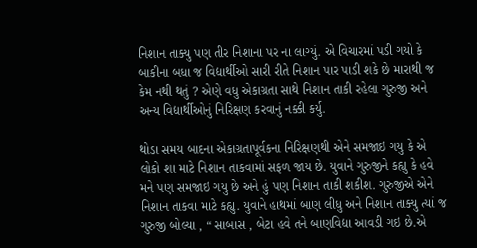નિશાન તાક્યુ પણ તીર નિશાના પર ના લાગ્યું. એ વિચારમાં પડી ગયો કે બાકીના બધા જ વિદ્યાર્થીઓ સારી રીતે નિશાન પાર પાડી શકે છે મારાથી જ કેમ નથી થતું ? એણે વધુ એકાગ્રતા સાથે નિશાન તાકી રહેલા ગુરુજી અને અન્ય વિદ્યાર્થીઓનું નિરિક્ષણ કરવાનું નક્કી કર્યુ.

થોડા સમય બાદના એકાગ્રતાપૂર્વકના નિરિક્ષણથી એને સમજાઇ ગયુ કે એ લોકો શા માટે નિશાન તાકવામાં સફળ જાય છે. યુવાને ગુરુજીને કહ્યુ કે હવે મને પણ સમજાઇ ગયુ છે અને હું પણ નિશાન તાકી શકીશ. ગુરુજીએ એને નિશાન તાકવા માટે કહ્યુ. યુવાને હાથમાં બાણ લીધુ અને નિશાન તાક્યુ ત્યાં જ ગુરુજી બોલ્યા , “ સાબાસ , બેટા હવે તને બાણવિદ્યા આવડી ગઇ છે.એ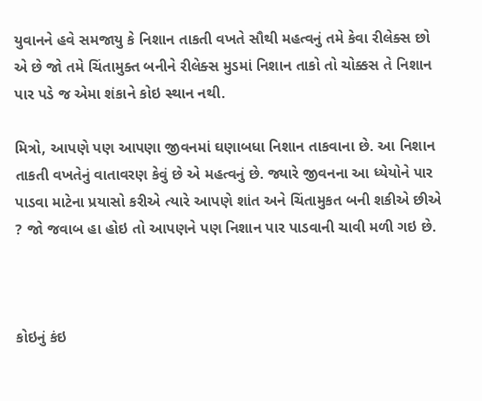યુવાનને હવે સમજાયુ કે નિશાન તાકતી વખતે સૌથી મહત્વનું તમે કેવા રીલેક્સ છો એ છે જો તમે ચિંતામુક્ત બનીને રીલેક્સ મુડમાં નિશાન તાકો તો ચોક્કસ તે નિશાન પાર પડે જ એમા શંકાને કોઇ સ્થાન નથી.

મિત્રો, આપણે પણ આપણા જીવનમાં ઘણાબધા નિશાન તાકવાના છે. આ નિશાન તાકતી વખતેનું વાતાવરણ કેવું છે એ મહત્વનું છે. જ્યારે જીવનના આ ધ્યેયોને પાર પાડવા માટેના પ્રયાસો કરીએ ત્યારે આપણે શાંત અને ચિંતામુકત બની શકીએ છીએ ? જો જવાબ હા હોઇ તો આપણને પણ નિશાન પાર પાડવાની ચાવી મળી ગઇ છે.



કોઇનું કંઇ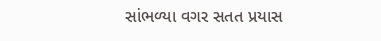સાંભળ્યા વગર સતત પ્રયાસ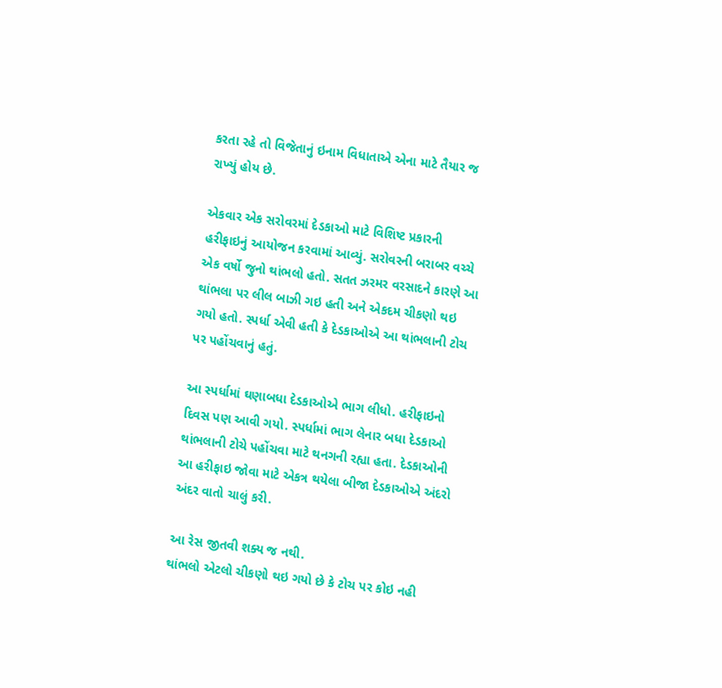કરતા રહે તો વિજેતાનું ઇનામ વિધાતાએ એના માટે તૈયાર જ રાખ્યું હોય છે.

એકવાર એક સરોવરમાં દેડકાઓ માટે વિશિષ્ટ પ્રકારની હરીફાઇનું આયોજન કરવામાં આવ્યું. સરોવરની બરાબર વચ્ચે એક વર્ષો જુનો થાંભલો હતો. સતત ઝરમર વરસાદને કારણે આ થાંભલા પર લીલ બાઝી ગઇ હતી અને એકદમ ચીકણો થઇ ગયો હતો. સ્પર્ધા એવી હતી કે દેડકાઓએ આ થાંભલાની ટોચ પર પહોંચવાનું હતું.

આ સ્પર્ધામાં ઘણાબધા દેડકાઓએ ભાગ લીધો. હરીફાઇનો દિવસ પણ આવી ગયો. સ્પર્ધામાં ભાગ લેનાર બધા દેડકાઓ થાંભલાની ટોચે પહોંચવા માટે થનગની રહ્યા હતા. દેડકાઓની આ હરીફાઇ જોવા માટે એકત્ર થયેલા બીજા દેડકાઓએ અંદરો અંદર વાતો ચાલું કરી.

આ રેસ જીતવી શક્ય જ નથી.
થાંભલો એટલો ચીકણો થઇ ગયો છે કે ટોચ પર કોઇ નહી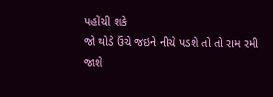પહોંચી શકે
જો થોડે ઉંચે જઇને નીચે પડશે તો તો રામ રમી જાશે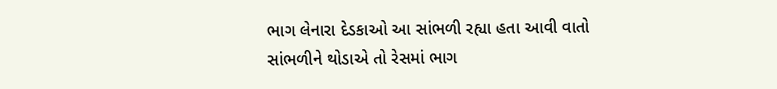ભાગ લેનારા દેડકાઓ આ સાંભળી રહ્યા હતા આવી વાતો સાંભળીને થોડાએ તો રેસમાં ભાગ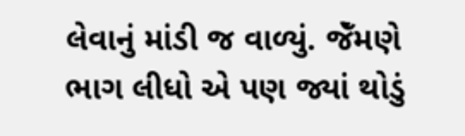લેવાનું માંડી જ વાળ્યું. જેઁમણે ભાગ લીધો એ પણ જ્યાં થોડું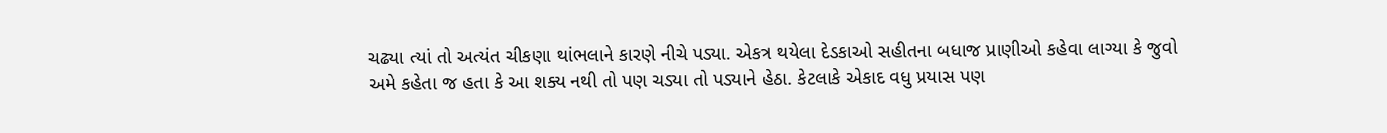ચઢ્યા ત્યાં તો અત્યંત ચીકણા થાંભલાને કારણે નીચે પડ્યા. એકત્ર થયેલા દેડકાઓ સહીતના બધાજ પ્રાણીઓ કહેવા લાગ્યા કે જુવો અમે કહેતા જ હતા કે આ શક્ય નથી તો પણ ચડ્યા તો પડ્યાને હેઠા. કેટલાકે એકાદ વધુ પ્રયાસ પણ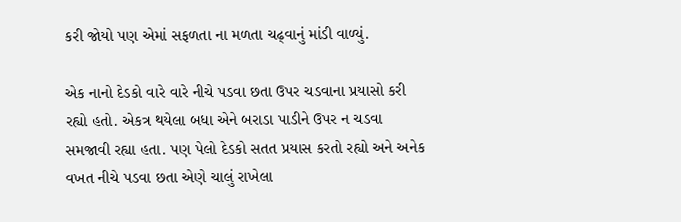કરી જોયો પણ એમાં સફળતા ના મળતા ચઢ્વાનું માંડી વાળ્યું.

એક નાનો દેડકો વારે વારે નીચે પડવા છતા ઉપર ચડવાના પ્રયાસો કરી રહ્યો હતો. એકત્ર થયેલા બધા એને બરાડા પાડીને ઉપર ન ચડવા સમજાવી રહ્યા હતા. પણ પેલો દેડકો સતત પ્રયાસ કરતો રહ્યો અને અનેક વખત નીચે પડવા છતા એણે ચાલું રાખેલા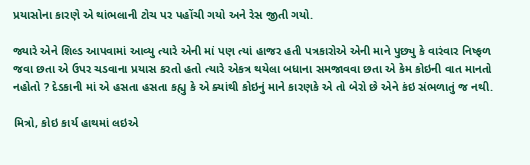પ્રયાસોના કારણે એ થાંભલાની ટોચ પર પહોંચી ગયો અને રેસ જીતી ગયો.

જ્યારે એને શિલ્ડ આપવામાં આવ્યુ ત્યારે એની માં પણ ત્યાં હાજર હતી પત્રકારોએ એની માને પુછ્યુ કે વારંવાર નિષ્ફળ જવા છતા એ ઉપર ચડવાના પ્રયાસ કરતો હતો ત્યારે એકત્ર થયેલા બધાના સમજાવવા છતા એ કેમ કોઇની વાત માનતો નહોતો ? દેડકાની માં એ હસતા હસતા કહ્યુ કે એ ક્યાંથી કોઇનું માને કારણકે એ તો બેરો છે એને કંઇ સંભળાતું જ નથી.

મિત્રો, કોઇ કાર્ય હાથમાં લઇએ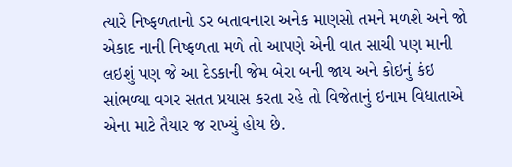ત્યારે નિષ્ફળતાનો ડર બતાવનારા અનેક માણસો તમને મળશે અને જો એકાદ નાની નિષ્ફળતા મળે તો આપણે એની વાત સાચી પણ માની લઇશું પણ જે આ દેડકાની જેમ બેરા બની જાય અને કોઇનું કંઇ સાંભળ્યા વગર સતત પ્રયાસ કરતા રહે તો વિજેતાનું ઇનામ વિધાતાએ એના માટે તૈયાર જ રાખ્યું હોય છે.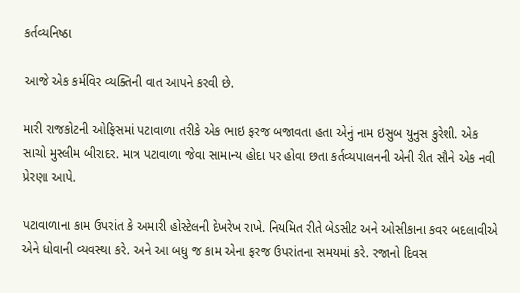કર્તવ્યનિષ્ઠા

આજે એક કર્મવિર વ્યક્તિની વાત આપને કરવી છે.

મારી રાજકોટની ઓફિસમાં પટાવાળા તરીકે એક ભાઇ ફરજ બજાવતા હતા એનું નામ ઇસુબ યુનુસ કુરેશી. એક સાચો મુસ્લીમ બીરાદર. માત્ર પટાવાળા જેવા સામાન્ય હોદા પર હોવા છતા કર્તવ્યપાલનની એની રીત સૌને એક નવી પ્રેરણા આપે.

પટાવાળાના કામ ઉપરાંત કે અમારી હોસ્ટેલની દેખરેખ રાખે. નિયમિત રીતે બેડસીટ અને ઓસીકાના કવર બદલાવીએ એને ધોવાની વ્યવસ્થા કરે. અને આ બધુ જ કામ એના ફરજ ઉપરાંતના સમયમાં કરે. રજાનો દિવસ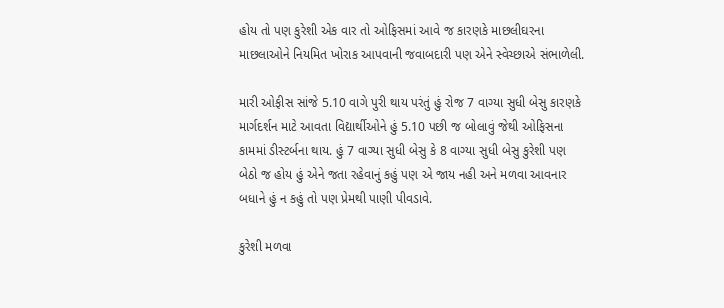હોય તો પણ કુરેશી એક વાર તો ઓફિસમાં આવે જ કારણકે માછલીઘરના માછલાઓને નિયમિત ખોરાક આપવાની જવાબદારી પણ એને સ્વેચ્છાએ સંભાળેલી.

મારી ઓફીસ સાંજે 5.10 વાગે પુરી થાય પરંતું હું રોજ 7 વાગ્યા સુધી બેસુ કારણકે માર્ગદર્શન માટે આવતા વિદ્યાર્થીઓને હું 5.10 પછી જ બોલાવું જેથી ઓફિસના કામમાં ડીસ્ટર્બના થાય. હું 7 વાગ્યા સુધી બેસુ કે 8 વાગ્યા સુધી બેસુ કુરેશી પણ બેઠો જ હોય હું એને જતા રહેવાનું કહું પણ એ જાય નહી અને મળવા આવનાર બધાને હું ન કહું તો પણ પ્રેમથી પાણી પીવડાવે.

કુરેશી મળવા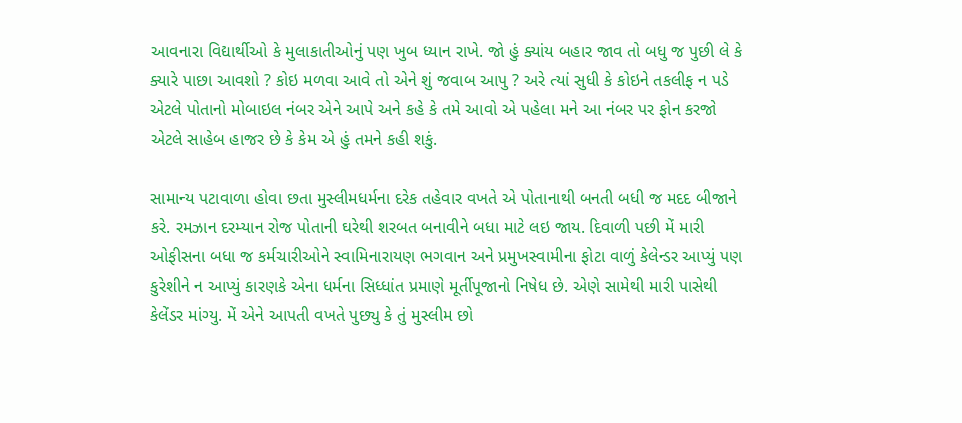આવનારા વિદ્યાર્થીઓ કે મુલાકાતીઓનું પણ ખુબ ધ્યાન રાખે. જો હું ક્યાંય બહાર જાવ તો બધુ જ પુછી લે કે ક્યારે પાછા આવશો ? કોઇ મળવા આવે તો એને શું જવાબ આપુ ? અરે ત્યાં સુધી કે કોઇને તકલીફ ન પડે એટલે પોતાનો મોબાઇલ નંબર એને આપે અને કહે કે તમે આવો એ પહેલા મને આ નંબર પર ફોન કરજો એટલે સાહેબ હાજર છે કે કેમ એ હું તમને કહી શકું.

સામાન્ય પટાવાળા હોવા છતા મુસ્લીમધર્મના દરેક તહેવાર વખતે એ પોતાનાથી બનતી બધી જ મદદ બીજાને કરે. રમઝાન દરમ્યાન રોજ પોતાની ઘરેથી શરબત બનાવીને બધા માટે લઇ જાય. દિવાળી પછી મેં મારી ઓફીસના બધા જ કર્મચારીઓને સ્વામિનારાયણ ભગવાન અને પ્રમુખસ્વામીના ફોટા વાળું કેલેન્ડર આપ્યું પણ કુરેશીને ન આપ્યું કારણકે એના ધર્મના સિધ્ધાંત પ્રમાણે મૂર્તીપૂજાનો નિષેધ છે. એણે સામેથી મારી પાસેથી કેલેંડર માંગ્યુ. મેં એને આપતી વખતે પુછ્યુ કે તું મુસ્લીમ છો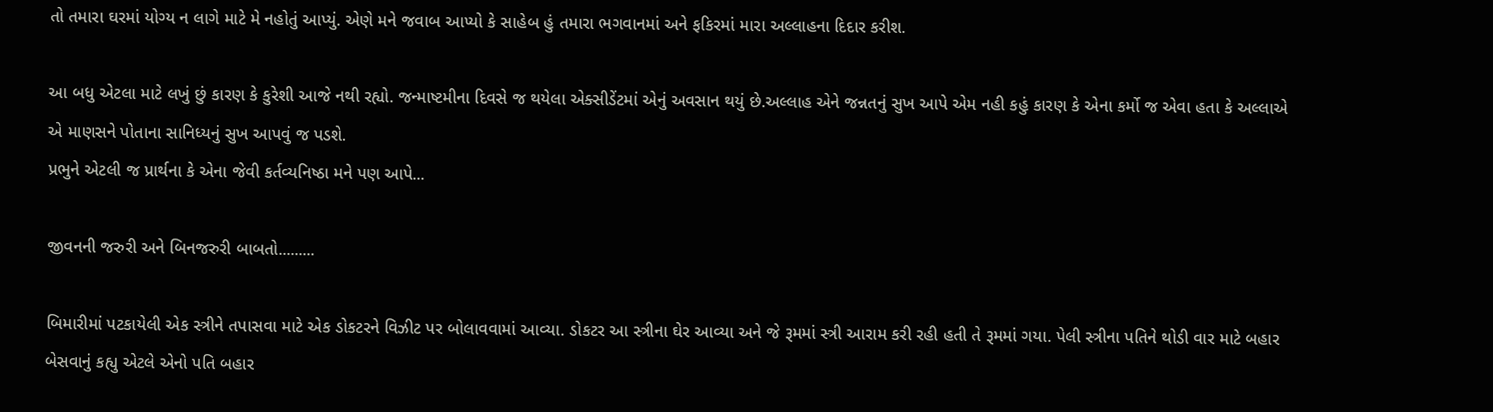તો તમારા ઘરમાં યોગ્ય ન લાગે માટે મે નહોતું આપ્યું. એણે મને જવાબ આપ્યો કે સાહેબ હું તમારા ભગવાનમાં અને ફકિરમાં મારા અલ્લાહના દિદાર કરીશ.

આ બધુ એટલા માટે લખું છું કારણ કે કુરેશી આજે નથી રહ્યો. જન્માષ્ટમીના દિવસે જ થયેલા એક્સીડેંટમાં એનું અવસાન થયું છે.અલ્લાહ એને જન્નતનું સુખ આપે એમ નહી કહું કારણ કે એના કર્મો જ એવા હતા કે અલ્લાએ એ માણસને પોતાના સાનિધ્યનું સુખ આપવું જ પડશે.
પ્રભુને એટલી જ પ્રાર્થના કે એના જેવી કર્તવ્યનિષ્ઠા મને પણ આપે...

જીવનની જરુરી અને બિનજરુરી બાબતો.........

બિમારીમાં પટકાયેલી એક સ્ત્રીને તપાસવા માટે એક ડોકટરને વિઝીટ પર બોલાવવામાં આવ્યા. ડોકટર આ સ્ત્રીના ઘેર આવ્યા અને જે રૂમમાં સ્ત્રી આરામ કરી રહી હતી તે રૂમમાં ગયા. પેલી સ્ત્રીના પતિને થોડી વાર માટે બહાર બેસવાનું કહ્યુ એટલે એનો પતિ બહાર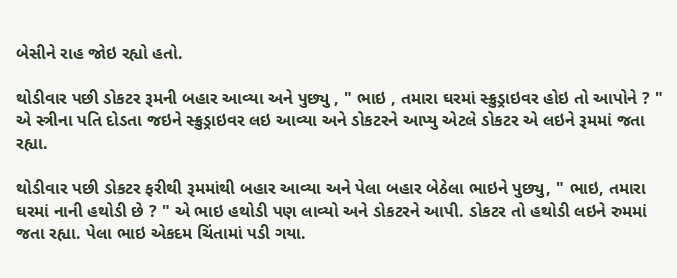બેસીને રાહ જોઇ રહ્યો હતો.

થોડીવાર પછી ડોકટર રૂમની બહાર આવ્યા અને પુછ્યુ , " ભાઇ , તમારા ઘરમાં સ્ક્રુડ્રાઇવર હોઇ તો આપોને ? " એ સ્ત્રીના પતિ દોડતા જઇને સ્ક્રુડ્રાઇવર લઇ આવ્યા અને ડોકટરને આપ્યુ એટલે ડોકટર એ લઇને રૂમમાં જતા રહ્યા.

થોડીવાર પછી ડોકટર ફરીથી રૂમમાંથી બહાર આવ્યા અને પેલા બહાર બેઠેલા ભાઇને પુછ્યુ, " ભાઇ, તમારા ઘરમાં નાની હથોડી છે ? " એ ભાઇ હથોડી પણ લાવ્યો અને ડોકટરને આપી. ડોકટર તો હથોડી લઇને રુમમાં જતા રહ્યા. પેલા ભાઇ એકદમ ચિંતામાં પડી ગયા.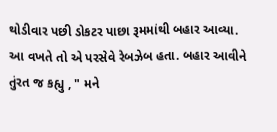થોડીવાર પછી ડોકટર પાછા રૂમમાંથી બહાર આવ્યા. આ વખતે તો એ પરસેવે રેબઝેબ હતા. બહાર આવીને તુંરત જ કહ્યુ , " મને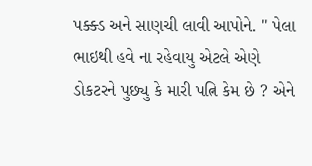પક્ક્ડ અને સાણચી લાવી આપોને. " પેલા ભાઇથી હવે ના રહેવાયુ એટલે એણે ડોકટરને પુછ્યુ કે મારી પત્નિ કેમ છે ? એને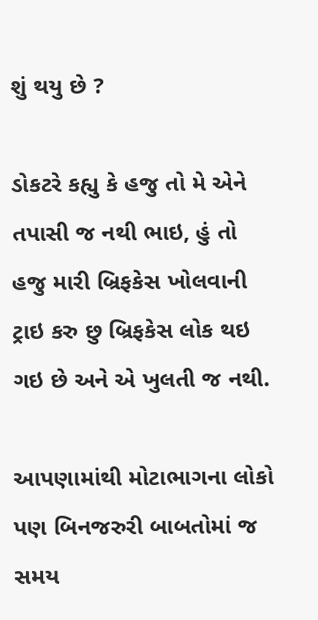શું થયુ છે ?

ડોકટરે કહ્યુ કે હજુ તો મે એને તપાસી જ નથી ભાઇ, હું તો હજુ મારી બ્રિફકેસ ખોલવાની ટ્રાઇ કરુ છુ બ્રિફકેસ લોક થઇ ગઇ છે અને એ ખુલતી જ નથી.

આપણામાંથી મોટાભાગના લોકો પણ બિનજરુરી બાબતોમાં જ સમય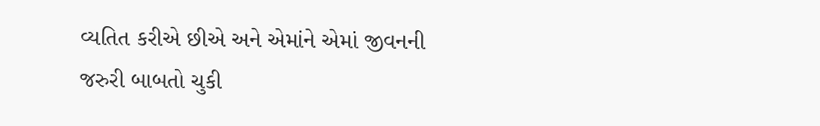વ્યતિત કરીએ છીએ અને એમાંને એમાં જીવનની જરુરી બાબતો ચુકી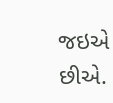જઇએ છીએ.